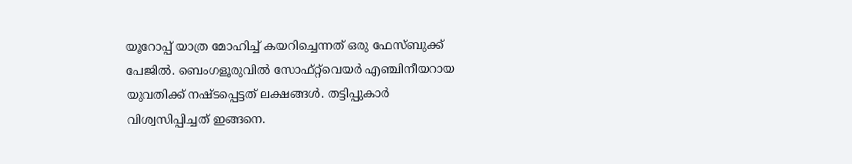യൂറോപ്പ് യാത്ര മോഹിച്ച് കയറിച്ചെന്നത് ഒരു ഫേസ്ബുക്ക് പേജില്‍. ബെംഗളൂരുവില്‍ സോഫ്റ്റ്‍വെയര്‍ എഞ്ചിനീയറായ യുവതിക്ക് നഷ്ടപ്പെട്ടത് ലക്ഷങ്ങള്‍. തട്ടിപ്പുകാര്‍ വിശ്വസിപ്പിച്ചത് ഇങ്ങനെ.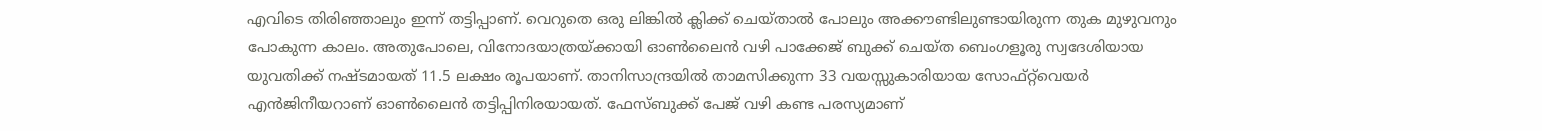എവിടെ തിരിഞ്ഞാലും ഇന്ന് തട്ടിപ്പാണ്. വെറുതെ ഒരു ലിങ്കിൽ ക്ലിക്ക് ചെയ്താൽ പോലും അക്കൗണ്ടിലുണ്ടായിരുന്ന തുക മുഴുവനും പോകുന്ന കാലം. അതുപോലെ, വിനോദയാത്രയ്ക്കായി ഓൺലൈൻ വഴി പാക്കേജ് ബുക്ക് ചെയ്ത ബെംഗളൂരു സ്വദേശിയായ യുവതിക്ക് നഷ്ടമായത് 11.5 ലക്ഷം രൂപയാണ്. താനിസാന്ദ്രയിൽ താമസിക്കുന്ന 33 വയസ്സുകാരിയായ സോഫ്റ്റ്‌വെയർ എൻജിനീയറാണ് ഓൺലൈൻ തട്ടിപ്പിനിരയായത്. ഫേസ്ബുക്ക് പേജ് വഴി കണ്ട പരസ്യമാണ്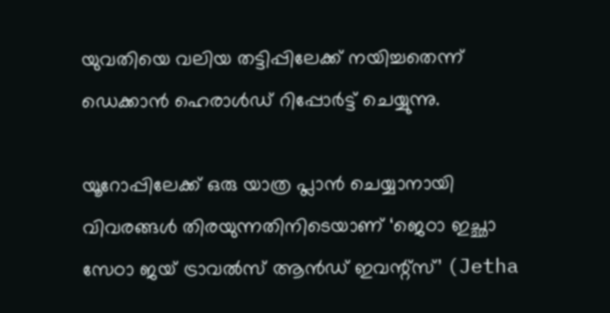യുവതിയെ വലിയ തട്ടിപ്പിലേക്ക് നയിച്ചതെന്ന് ഡെക്കാൻ ഹെരാൾഡ് റിപ്പോർട്ട് ചെയ്യുന്നു.

യൂറോപ്പിലേക്ക് ഒരു യാത്ര പ്ലാൻ ചെയ്യാനായി വിവരങ്ങൾ തിരയുന്നതിനിടെയാണ് ‘ജെഠാ ഇച്ഛാ സേഠാ ജയ് ട്രാവൽസ് ആൻഡ് ഇവന്റ്സ്’ (Jetha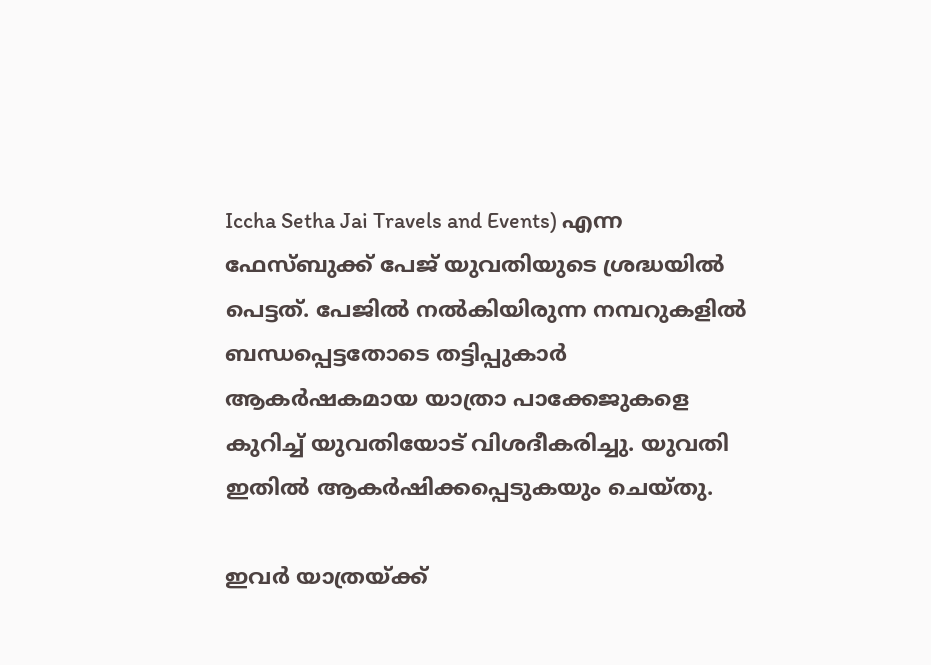Iccha Setha Jai Travels and Events) എന്ന ഫേസ്ബുക്ക് പേജ് യുവതിയുടെ ശ്രദ്ധയിൽ പെട്ടത്. പേജിൽ നൽകിയിരുന്ന നമ്പറുകളിൽ ബന്ധപ്പെട്ടതോടെ തട്ടിപ്പുകാർ ആകർഷകമായ യാത്രാ പാക്കേജുകളെ കുറിച്ച് യുവതിയോട് വിശദീകരിച്ചു. യുവതി ഇതിൽ ആകർഷിക്കപ്പെടുകയും ചെയ്തു.

ഇവർ യാത്രയ്ക്ക്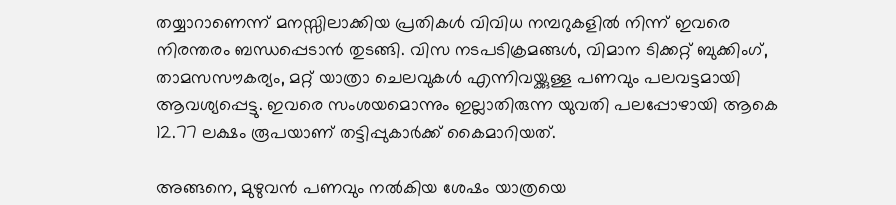തയ്യാറാണെന്ന് മനസ്സിലാക്കിയ പ്രതികൾ വിവിധ നമ്പറുകളിൽ നിന്ന് ഇവരെ നിരന്തരം ബന്ധപ്പെടാൻ തുടങ്ങി. വിസ നടപടിക്രമങ്ങൾ, വിമാന ടിക്കറ്റ് ബുക്കിംഗ്, താമസസൗകര്യം, മറ്റ് യാത്രാ ചെലവുകൾ എന്നിവയ്ക്കുള്ള പണവും പലവട്ടമായി ആവശ്യപ്പെട്ടു. ഇവരെ സംശയമൊന്നും ഇല്ലാതിരുന്ന യുവതി പലപ്പോഴായി ആകെ 12.77 ലക്ഷം രൂപയാണ് തട്ടിപ്പുകാർക്ക് കൈമാറിയത്.

അങ്ങനെ, മുഴുവൻ പണവും നൽകിയ ശേഷം യാത്രയെ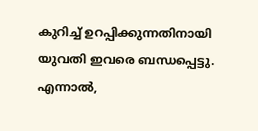കുറിച്ച് ഉറപ്പിക്കുന്നതിനായി യുവതി ഇവരെ ബന്ധപ്പെട്ടു. എന്നാൽ,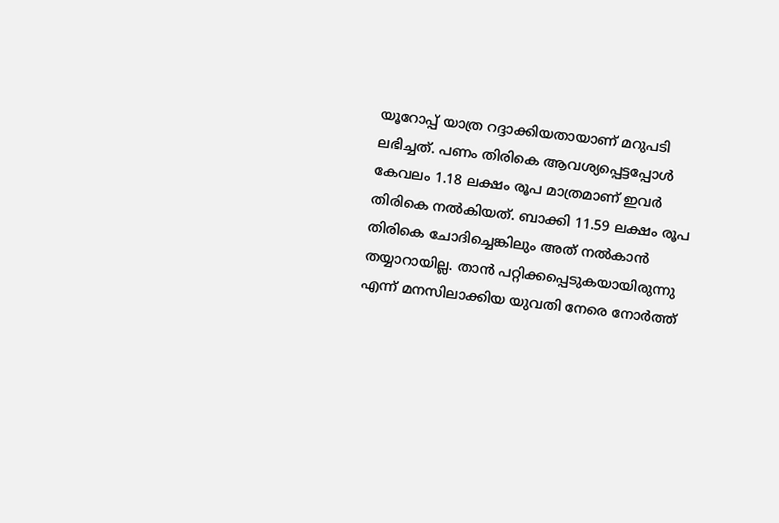യൂറോപ്പ് യാത്ര റദ്ദാക്കിയതായാണ് മറുപടി ലഭിച്ചത്. പണം തിരികെ ആവശ്യപ്പെട്ടപ്പോൾ കേവലം 1.18 ലക്ഷം രൂപ മാത്രമാണ് ഇവർ തിരികെ നൽകിയത്. ബാക്കി 11.59 ലക്ഷം രൂപ തിരികെ ചോദിച്ചെങ്കിലും അത് നൽകാൻ തയ്യാറായില്ല. താൻ പറ്റിക്കപ്പെടുകയായിരുന്നു എന്ന് മനസിലാക്കിയ യുവതി നേരെ നോർത്ത്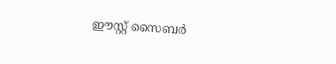ഈസ്റ്റ് സൈബർ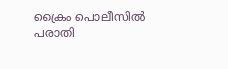ക്രൈം പൊലീസിൽ പരാതി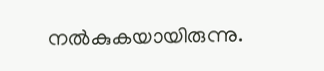നൽകുകയായിരുന്നു.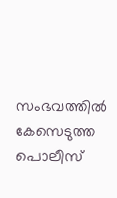സംഭവത്തിൽ കേസെടുത്ത പൊലീസ്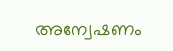അന്വേഷണം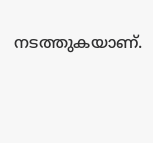നടത്തുകയാണ്.